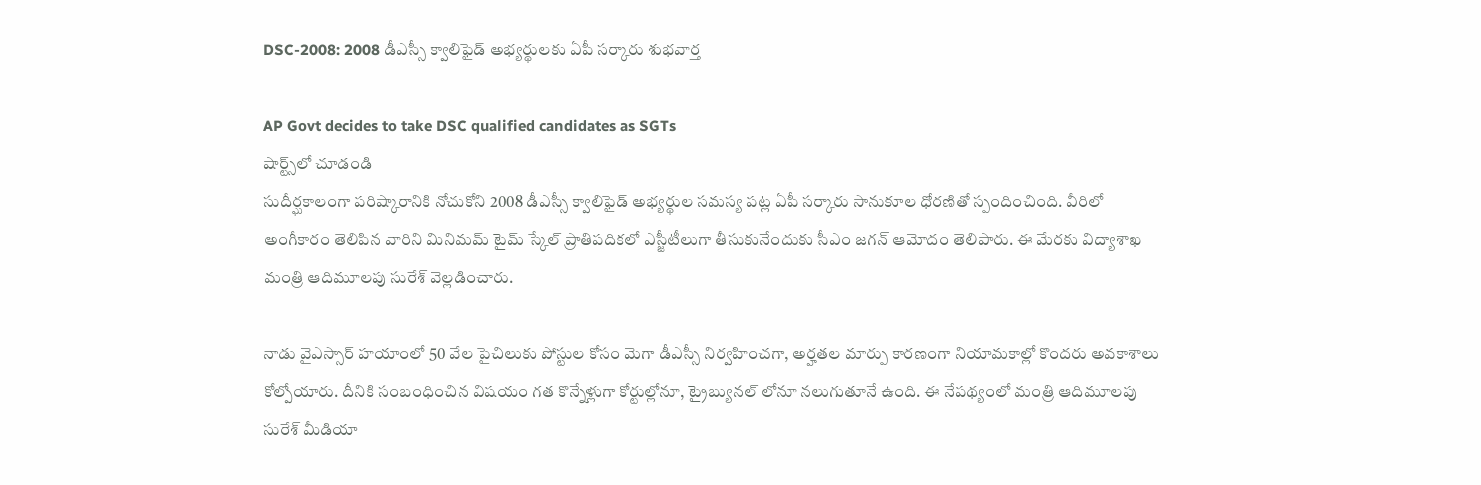DSC-2008: 2008 డీఎస్సీ క్వాలిఫైడ్ అభ్యర్థులకు ఏపీ సర్కారు శుభవార్త

AP Govt decides to take DSC qualified candidates as SGTs
షార్ట్స్‌లో చూడండి
సుదీర్ఘకాలంగా పరిష్కారానికి నోచుకోని 2008 డీఎస్సీ క్వాలిఫైడ్ అభ్యర్థుల సమస్య పట్ల ఏపీ సర్కారు సానుకూల ధోరణితో స్పందించింది. వీరిలో అంగీకారం తెలిపిన వారిని మినిమమ్ టైమ్ స్కేల్ ప్రాతిపదికలో ఎస్జీటీలుగా తీసుకునేందుకు సీఎం జగన్ ఆమోదం తెలిపారు. ఈ మేరకు విద్యాశాఖ మంత్రి ఆదిమూలపు సురేశ్ వెల్లడించారు.

నాడు వైఎస్సార్ హయాంలో 50 వేల పైచిలుకు పోస్టుల కోసం మెగా డీఎస్సీ నిర్వహించగా, అర్హతల మార్పు కారణంగా నియామకాల్లో కొందరు అవకాశాలు కోల్పోయారు. దీనికి సంబంధించిన విషయం గత కొన్నేళ్లుగా కోర్టుల్లోనూ, ట్రైబ్యునల్ లోనూ నలుగుతూనే ఉంది. ఈ నేపథ్యంలో మంత్రి ఆదిమూలపు సురేశ్ మీడియా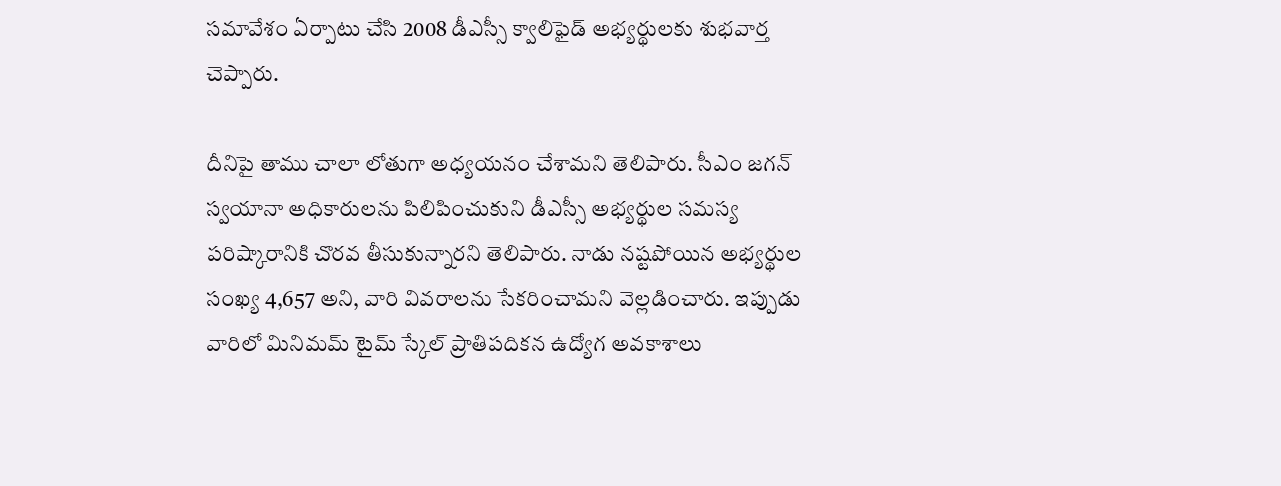సమావేశం ఏర్పాటు చేసి 2008 డీఎస్సీ క్వాలిఫైడ్ అభ్యర్థులకు శుభవార్త చెప్పారు.

దీనిపై తాము చాలా లోతుగా అధ్యయనం చేశామని తెలిపారు. సీఎం జగన్ స్వయానా అధికారులను పిలిపించుకుని డీఎస్సీ అభ్యర్థుల సమస్య పరిష్కారానికి చొరవ తీసుకున్నారని తెలిపారు. నాడు నష్టపోయిన అభ్యర్థుల సంఖ్య 4,657 అని, వారి వివరాలను సేకరించామని వెల్లడించారు. ఇప్పుడు వారిలో మినిమమ్ టైమ్ స్కేల్ ప్రాతిపదికన ఉద్యోగ అవకాశాలు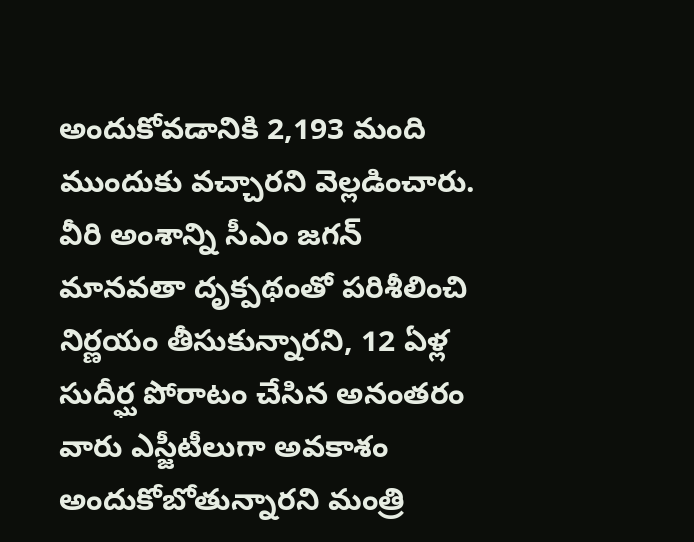అందుకోవడానికి 2,193 మంది ముందుకు వచ్చారని వెల్లడించారు. వీరి అంశాన్ని సీఎం జగన్ మానవతా దృక్పథంతో పరిశీలించి నిర్ణయం తీసుకున్నారని, 12 ఏళ్ల సుదీర్ఘ పోరాటం చేసిన అనంతరం వారు ఎస్జీటీలుగా అవకాశం అందుకోబోతున్నారని మంత్రి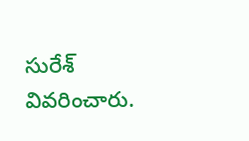సురేశ్ వివరించారు.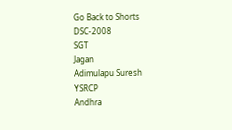Go Back to Shorts
DSC-2008
SGT
Jagan
Adimulapu Suresh
YSRCP
Andhra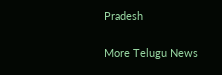Pradesh

More Telugu News